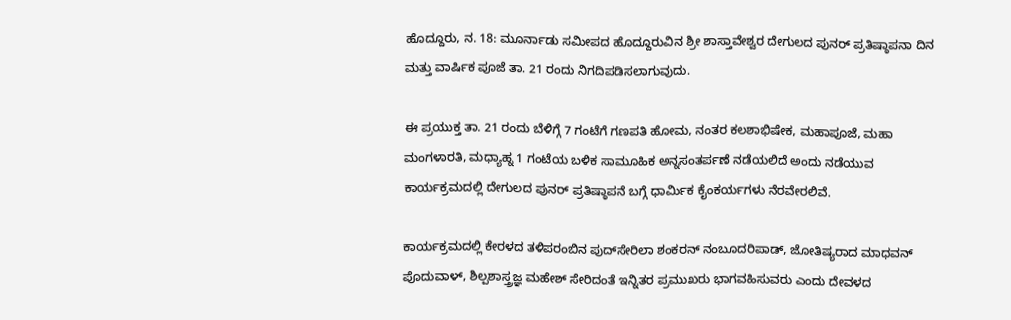ಹೊದ್ದೂರು, ನ. 18: ಮೂರ್ನಾಡು ಸಮೀಪದ ಹೊದ್ದೂರುವಿನ ಶ್ರೀ ಶಾಸ್ತಾವೇಶ್ವರ ದೇಗುಲದ ಪುನರ್ ಪ್ರತಿಷ್ಠಾಪನಾ ದಿನ ಮತ್ತು ವಾರ್ಷಿಕ ಪೂಜೆ ತಾ. 21 ರಂದು ನಿಗದಿಪಡಿಸಲಾಗುವುದು.

ಈ ಪ್ರಯುಕ್ತ ತಾ. 21 ರಂದು ಬೆಳಿಗ್ಗೆ 7 ಗಂಟೆಗೆ ಗಣಪತಿ ಹೋಮ, ನಂತರ ಕಲಶಾಭಿಷೇಕ, ಮಹಾಪೂಜೆ, ಮಹಾ ಮಂಗಳಾರತಿ, ಮಧ್ಯಾಹ್ನ 1 ಗಂಟೆಯ ಬಳಿಕ ಸಾಮೂಹಿಕ ಅನ್ನಸಂತರ್ಪಣೆ ನಡೆಯಲಿದೆ ಅಂದು ನಡೆಯುವ ಕಾರ್ಯಕ್ರಮದಲ್ಲಿ ದೇಗುಲದ ಪುನರ್ ಪ್ರತಿಷ್ಠಾಪನೆ ಬಗ್ಗೆ ಧಾರ್ಮಿಕ ಕೈಂಕರ್ಯಗಳು ನೆರವೇರಲಿವೆ.

ಕಾರ್ಯಕ್ರಮದಲ್ಲಿ ಕೇರಳದ ತಳಿಪರಂಬಿನ ಪುದ್‍ಸೇರಿಲಾ ಶಂಕರನ್ ನಂಬೂದರಿಪಾಡ್, ಜೋತಿಷ್ಯರಾದ ಮಾಧವನ್ ಪೊದುವಾಳ್, ಶಿಲ್ಪಶಾಸ್ತ್ರಜ್ಞ ಮಹೇಶ್ ಸೇರಿದಂತೆ ಇನ್ನಿತರ ಪ್ರಮುಖರು ಭಾಗವಹಿಸುವರು ಎಂದು ದೇವಳದ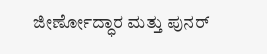ಜೀರ್ಣೋದ್ಧಾರ ಮತ್ತು ಪುನರ್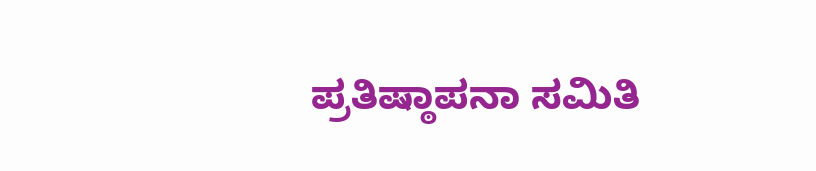ಪ್ರತಿಷ್ಠಾಪನಾ ಸಮಿತಿ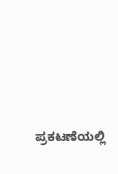ಪ್ರಕಟಣೆಯಲ್ಲಿ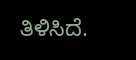ತಿಳಿಸಿದೆ.